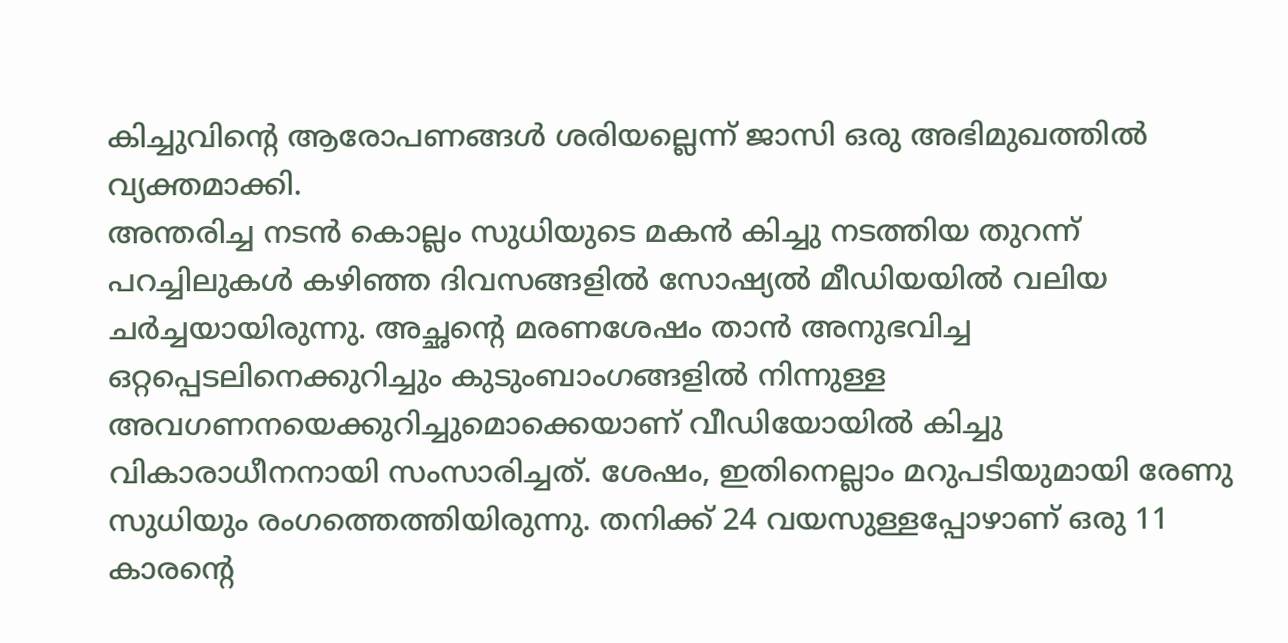കിച്ചുവിന്റെ ആരോപണങ്ങൾ ശരിയല്ലെന്ന് ജാസി ഒരു അഭിമുഖത്തിൽ വ്യക്തമാക്കി.
അന്തരിച്ച നടൻ കൊല്ലം സുധിയുടെ മകൻ കിച്ചു നടത്തിയ തുറന്ന് പറച്ചിലുകൾ കഴിഞ്ഞ ദിവസങ്ങളിൽ സോഷ്യൽ മീഡിയയിൽ വലിയ ചർച്ചയായിരുന്നു. അച്ഛന്റെ മരണശേഷം താൻ അനുഭവിച്ച ഒറ്റപ്പെടലിനെക്കുറിച്ചും കുടുംബാംഗങ്ങളിൽ നിന്നുള്ള അവഗണനയെക്കുറിച്ചുമൊക്കെയാണ് വീഡിയോയിൽ കിച്ചു വികാരാധീനനായി സംസാരിച്ചത്. ശേഷം, ഇതിനെല്ലാം മറുപടിയുമായി രേണു സുധിയും രംഗത്തെത്തിയിരുന്നു. തനിക്ക് 24 വയസുള്ളപ്പോഴാണ് ഒരു 11 കാരന്റെ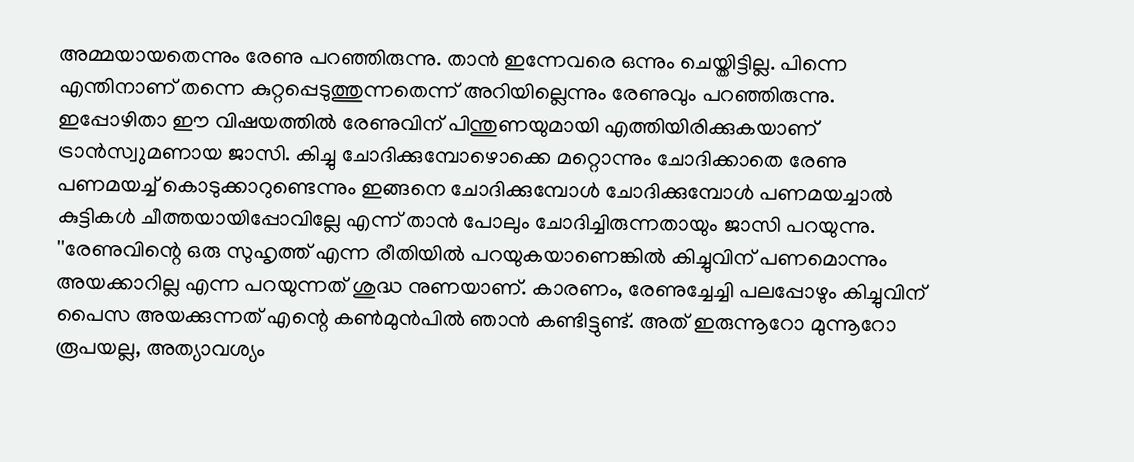അമ്മയായതെന്നും രേണു പറഞ്ഞിരുന്നു. താൻ ഇന്നേവരെ ഒന്നും ചെയ്തിട്ടില്ല. പിന്നെ എന്തിനാണ് തന്നെ കുറ്റപ്പെടുത്തുന്നതെന്ന് അറിയില്ലെന്നും രേണുവും പറഞ്ഞിരുന്നു.
ഇപ്പോഴിതാ ഈ വിഷയത്തിൽ രേണുവിന് പിന്തുണയുമായി എത്തിയിരിക്കുകയാണ് ട്രാൻസ്വുമണായ ജാസി. കിച്ചു ചോദിക്കുമ്പോഴൊക്കെ മറ്റൊന്നും ചോദിക്കാതെ രേണു പണമയച്ച് കൊടുക്കാറുണ്ടെന്നും ഇങ്ങനെ ചോദിക്കുമ്പോൾ ചോദിക്കുമ്പോൾ പണമയച്ചാൽ കുട്ടികൾ ചീത്തയായിപ്പോവില്ലേ എന്ന് താൻ പോലും ചോദിച്ചിരുന്നതായും ജാസി പറയുന്നു. ''രേണുവിന്റെ ഒരു സുഹൃത്ത് എന്ന രീതിയിൽ പറയുകയാണെങ്കിൽ കിച്ചുവിന് പണമൊന്നും അയക്കാറില്ല എന്ന പറയുന്നത് ശുദ്ധ നുണയാണ്. കാരണം, രേണുച്ചേച്ചി പലപ്പോഴും കിച്ചുവിന് പൈസ അയക്കുന്നത് എന്റെ കൺമുൻപിൽ ഞാൻ കണ്ടിട്ടുണ്ട്. അത് ഇരുന്നൂറോ മുന്നൂറോ രൂപയല്ല, അത്യാവശ്യം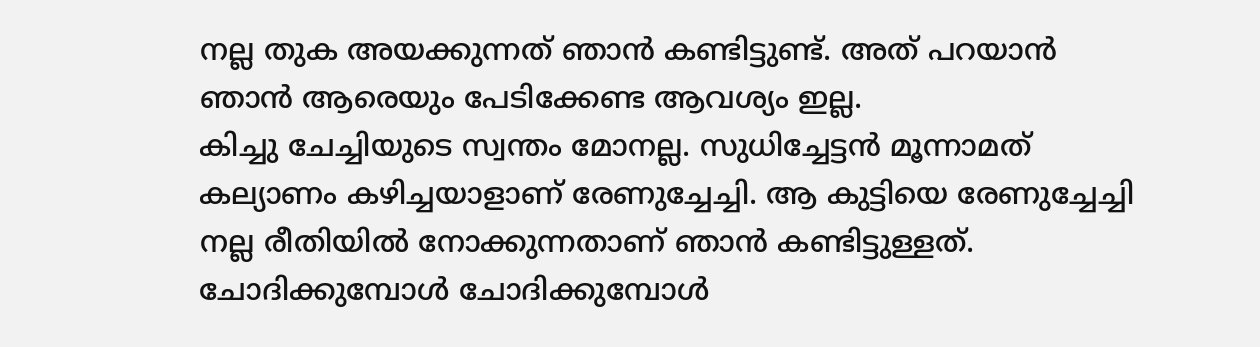നല്ല തുക അയക്കുന്നത് ഞാൻ കണ്ടിട്ടുണ്ട്. അത് പറയാൻ ഞാൻ ആരെയും പേടിക്കേണ്ട ആവശ്യം ഇല്ല.
കിച്ചു ചേച്ചിയുടെ സ്വന്തം മോനല്ല. സുധിച്ചേട്ടൻ മൂന്നാമത് കല്യാണം കഴിച്ചയാളാണ് രേണുച്ചേച്ചി. ആ കുട്ടിയെ രേണുച്ചേച്ചി നല്ല രീതിയിൽ നോക്കുന്നതാണ് ഞാൻ കണ്ടിട്ടുള്ളത്. ചോദിക്കുമ്പോൾ ചോദിക്കുമ്പോൾ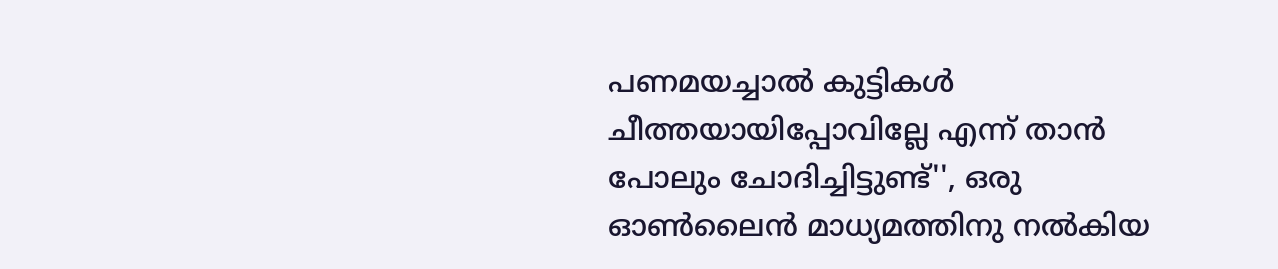പണമയച്ചാൽ കുട്ടികൾ ചീത്തയായിപ്പോവില്ലേ എന്ന് താൻ പോലും ചോദിച്ചിട്ടുണ്ട്'', ഒരു ഓൺലൈൻ മാധ്യമത്തിനു നൽകിയ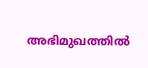അഭിമുഖത്തിൽ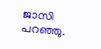ജാസി പറഞ്ഞു.